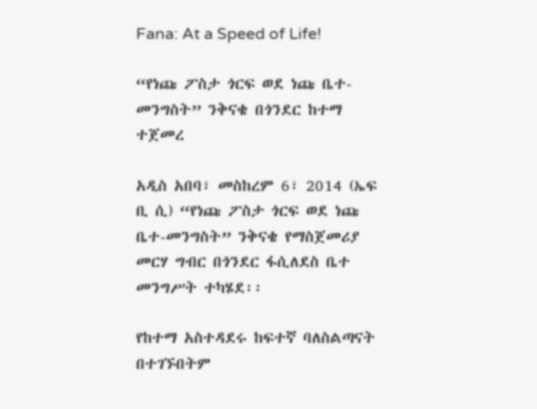Fana: At a Speed of Life!

“የነጩ ፖስታ ጎርፍ ወደ ነጩ ቤተ-መንግስት” ንቅናቄ በጎንደር ከተማ ተጀመረ

አዲስ አበባ፣ መስከረም 6፣ 2014 (ኤፍ ቢ ሲ) “የነጩ ፖስታ ጎርፍ ወደ ነጩ ቤተ-መንግስት” ንቅናቄ የማስጀመሪያ መርሃ ግብር በጎንደር ፋሲለደስ ቤተ መንግሥት ተካሄደ፡፡

የከተማ አስተዳደሩ ከፍተኛ ባለስልጣናት በተገኙበትም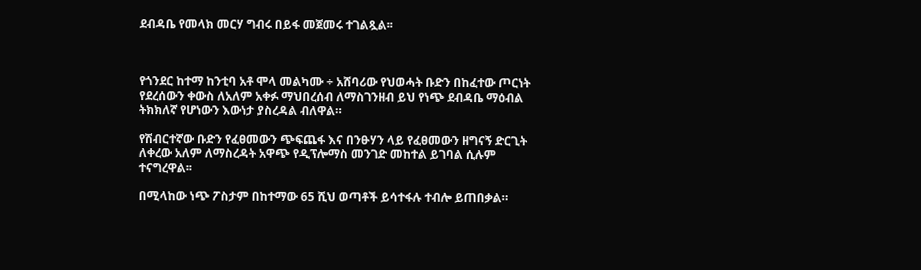ደብዳቤ የመላክ መርሃ ግብሩ በይፋ መጀመሩ ተገልጿል፡፡



የጎንደር ከተማ ከንቲባ አቶ ሞላ መልካሙ ÷ አሸባሪው የህወሓት ቡድን በከፈተው ጦርነት የደረሰውን ቀውስ ለአለም አቀፉ ማህበረሰብ ለማስገንዘብ ይህ የነጭ ደብዳቤ ማዕብል ትክክለኛ የሆነውን እውነታ ያስረዳል ብለዋል።

የሽብርተኛው ቡድን የፈፀመውን ጭፍጨፋ እና በንፁሃን ላይ የፈፀመውን ዘግናኝ ድርጊት ለቀረው አለም ለማስረዳት አዋጭ የዲፕሎማስ መንገድ መከተል ይገባል ሲሉም ተናግረዋል፡፡

በሚላከው ነጭ ፖስታም በከተማው 65 ሺህ ወጣቶች ይሳተፋሉ ተብሎ ይጠበቃል።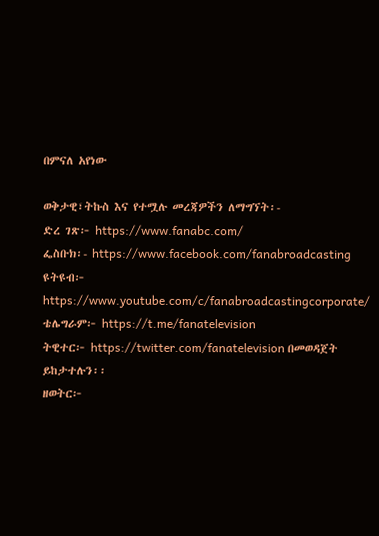በምናለ አየነው

ወቅታዊ፣ትኩስ እና የተሟሉ መረጃዎችን ለማግኘት፡-
ድረ ገጽ፦ https://www.fanabc.com/
ፌስቡክ፡- https://www.facebook.com/fanabroadcasting
ዩትዩብ፦ https://www.youtube.com/c/fanabroadcastingcorporate/
ቴሌግራም፦ https://t.me/fanatelevision
ትዊተር፦ https://twitter.com/fanatelevision በመወዳጀት ይከታተሉን፡፡
ዘወትር፦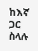ከእኛ ጋር ስላሉ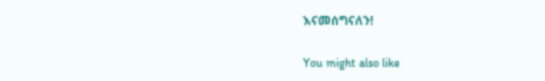እናመሰግናለን!

You might also like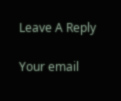Leave A Reply

Your email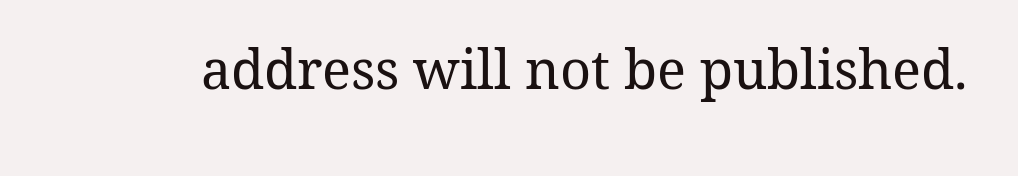address will not be published.